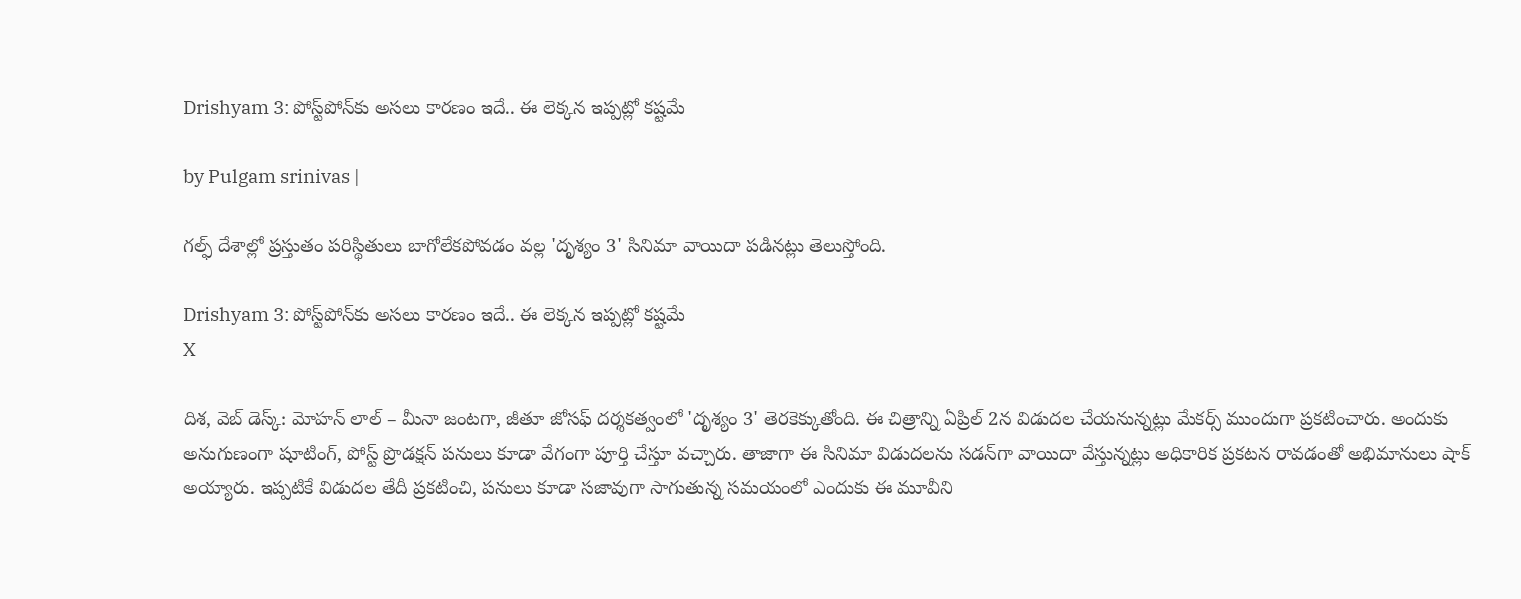Drishyam 3: పోస్ట్‌పోన్‌కు అసలు కారణం ఇదే.. ఈ లెక్కన ఇప్పట్లో కష్టమే

by Pulgam srinivas |

గల్ఫ్ దేశాల్లో ప్రస్తుతం పరిస్థితులు బాగోలేకపోవడం వల్ల 'దృశ్యం 3' సినిమా వాయిదా పడినట్లు తెలుస్తోంది.

Drishyam 3: పోస్ట్‌పోన్‌కు అసలు కారణం ఇదే.. ఈ లెక్కన ఇప్పట్లో కష్టమే
X

దిశ, వెబ్ డెస్క్: మోహన్ లాల్ – మీనా జంటగా, జీతూ జోసఫ్ దర్శకత్వంలో 'దృశ్యం 3' తెరకెక్కుతోంది. ఈ చిత్రాన్ని ఏప్రిల్ 2న విడుదల చేయనున్నట్లు మేకర్స్ ముందుగా ప్రకటించారు. అందుకు అనుగుణంగా షూటింగ్, పోస్ట్ ప్రొడక్షన్ పనులు కూడా వేగంగా పూర్తి చేస్తూ వచ్చారు. తాజాగా ఈ సినిమా విడుదలను సడన్‌గా వాయిదా వేస్తున్నట్లు అధికారిక ప్రకటన రావడంతో అభిమానులు షాక్ అయ్యారు. ఇప్పటికే విడుదల తేదీ ప్రకటించి, పనులు కూడా సజావుగా సాగుతున్న సమయంలో ఎందుకు ఈ మూవీని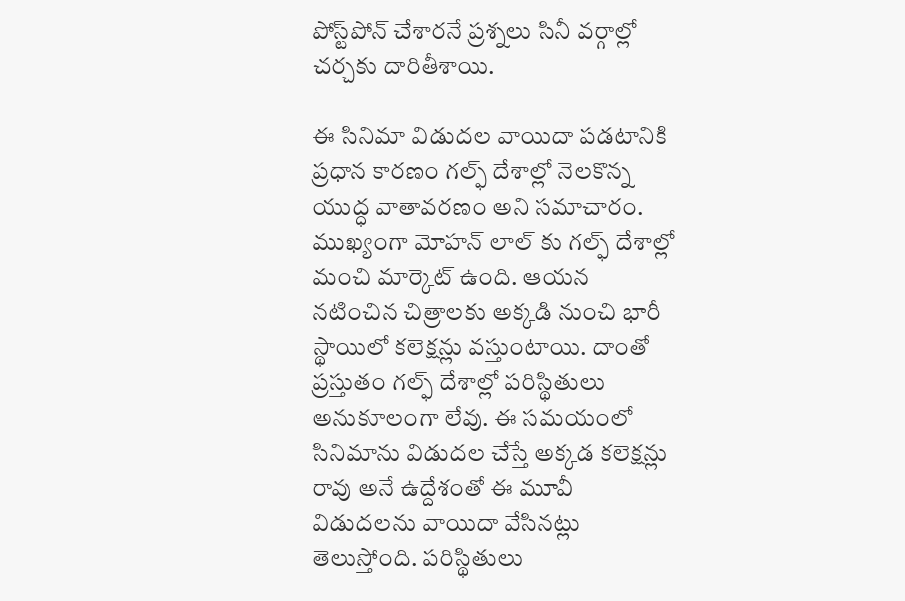పోస్ట్‌పోన్ చేశారనే ప్రశ్నలు సినీ వర్గాల్లో చర్చకు దారితీశాయి.

ఈ సినిమా విడుదల వాయిదా పడటానికి ప్రధాన కారణం గల్ఫ్ దేశాల్లో నెలకొన్న యుద్ధ వాతావరణం అని సమాచారం. ముఖ్యంగా మోహన్ లాల్ కు గల్ఫ్ దేశాల్లో మంచి మార్కెట్ ఉంది. ఆయన నటించిన చిత్రాలకు అక్కడి నుంచి భారీ స్థాయిలో కలెక్షన్లు వస్తుంటాయి. దాంతో ప్రస్తుతం గల్ఫ్ దేశాల్లో పరిస్థితులు అనుకూలంగా లేవు. ఈ సమయంలో సినిమాను విడుదల చేస్తే అక్కడ కలెక్షన్లు రావు అనే ఉద్దేశంతో ఈ మూవీ విడుదలను వాయిదా వేసినట్లు తెలుస్తోంది. పరిస్థితులు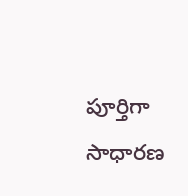పూర్తిగా సాధారణ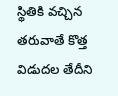స్థితికి వచ్చిన తరువాతే కొత్త విడుదల తేదీని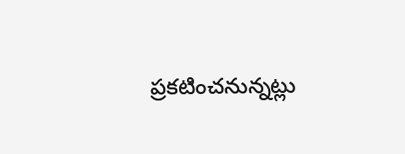ప్రకటించనున్నట్లు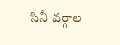సినీ వర్గాల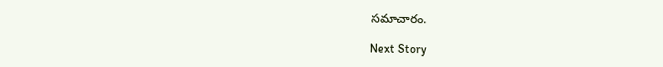సమాచారం.

Next Story